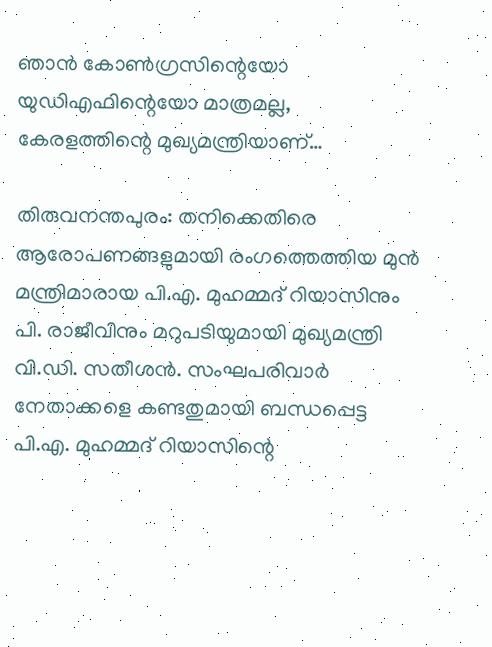ഞാൻ കോൺഗ്രസിന്റെയോ യുഡിഎഫിന്റെയോ മാത്രമല്ല, കേരളത്തിന്റെ മുഖ്യമന്ത്രിയാണ്…

തിരുവനന്തപുരം: തനിക്കെതിരെ ആരോപണങ്ങളുമായി രംഗത്തെത്തിയ മുൻ മന്ത്രിമാരായ പി.എ. മുഹമ്മദ് റിയാസിനും പി. രാജീവിനും മറുപടിയുമായി മുഖ്യമന്ത്രി വി.ഡി. സതീശൻ. സംഘപരിവാർ നേതാക്കളെ കണ്ടതുമായി ബന്ധപ്പെട്ട പി.എ. മുഹമ്മദ് റിയാസിന്റെ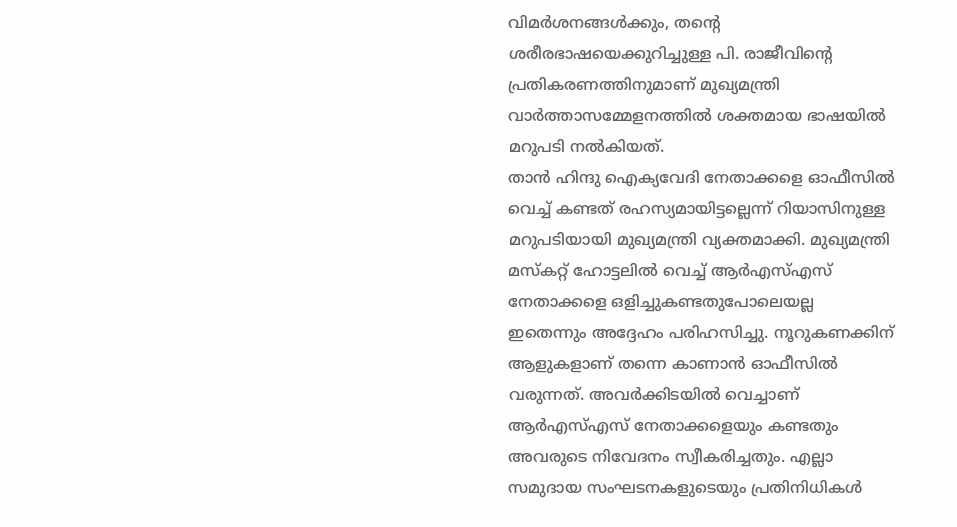വിമർശനങ്ങൾക്കും, തന്റെ ശരീരഭാഷയെക്കുറിച്ചുള്ള പി. രാജീവിന്റെ പ്രതികരണത്തിനുമാണ് മുഖ്യമന്ത്രി വാർത്താസമ്മേളനത്തിൽ ശക്തമായ ഭാഷയിൽ മറുപടി നൽകിയത്.
താൻ ഹിന്ദു ഐക്യവേദി നേതാക്കളെ ഓഫീസിൽ വെച്ച് കണ്ടത് രഹസ്യമായിട്ടല്ലെന്ന് റിയാസിനുള്ള മറുപടിയായി മുഖ്യമന്ത്രി വ്യക്തമാക്കി. മുഖ്യമന്ത്രി മസ്കറ്റ് ഹോട്ടലിൽ വെച്ച് ആർഎസ്എസ് നേതാക്കളെ ഒളിച്ചുകണ്ടതുപോലെയല്ല ഇതെന്നും അദ്ദേഹം പരിഹസിച്ചു. നൂറുകണക്കിന് ആളുകളാണ് തന്നെ കാണാൻ ഓഫീസിൽ വരുന്നത്. അവർക്കിടയിൽ വെച്ചാണ് ആർഎസ്എസ് നേതാക്കളെയും കണ്ടതും അവരുടെ നിവേദനം സ്വീകരിച്ചതും. എല്ലാ സമുദായ സംഘടനകളുടെയും പ്രതിനിധികൾ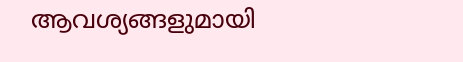ആവശ്യങ്ങളുമായി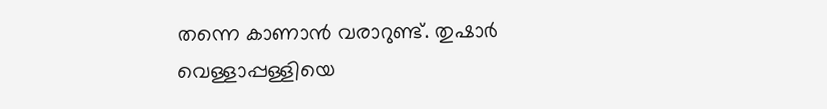തന്നെ കാണാൻ വരാറുണ്ട്. തുഷാർ വെള്ളാപ്പള്ളിയെ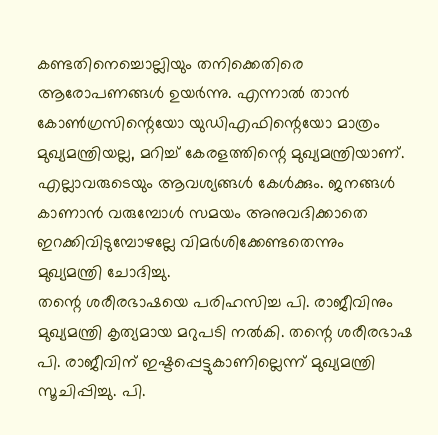കണ്ടതിനെച്ചൊല്ലിയും തനിക്കെതിരെ ആരോപണങ്ങൾ ഉയർന്നു. എന്നാൽ താൻ കോൺഗ്രസിന്റെയോ യുഡിഎഫിന്റെയോ മാത്രം മുഖ്യമന്ത്രിയല്ല, മറിച്ച് കേരളത്തിന്റെ മുഖ്യമന്ത്രിയാണ്. എല്ലാവരുടെയും ആവശ്യങ്ങൾ കേൾക്കും. ജനങ്ങൾ കാണാൻ വരുമ്പോൾ സമയം അനുവദിക്കാതെ ഇറക്കിവിടുമ്പോഴല്ലേ വിമർശിക്കേണ്ടതെന്നും മുഖ്യമന്ത്രി ചോദിച്ചു.
തന്റെ ശരീരഭാഷയെ പരിഹസിച്ച പി. രാജീവിനും മുഖ്യമന്ത്രി കൃത്യമായ മറുപടി നൽകി. തന്റെ ശരീരഭാഷ പി. രാജീവിന് ഇഷ്ടപ്പെട്ടുകാണില്ലെന്ന് മുഖ്യമന്ത്രി സൂചിപ്പിച്ചു. പി.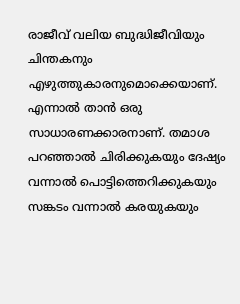രാജീവ് വലിയ ബുദ്ധിജീവിയും ചിന്തകനും എഴുത്തുകാരനുമൊക്കെയാണ്. എന്നാൽ താൻ ഒരു സാധാരണക്കാരനാണ്. തമാശ പറഞ്ഞാൽ ചിരിക്കുകയും ദേഷ്യം വന്നാൽ പൊട്ടിത്തെറിക്കുകയും സങ്കടം വന്നാൽ കരയുകയും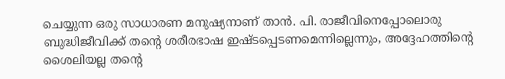ചെയ്യുന്ന ഒരു സാധാരണ മനുഷ്യനാണ് താൻ. പി. രാജീവിനെപ്പോലൊരു ബുദ്ധിജീവിക്ക് തന്റെ ശരീരഭാഷ ഇഷ്ടപ്പെടണമെന്നില്ലെന്നും, അദ്ദേഹത്തിന്റെ ശൈലിയല്ല തന്റെ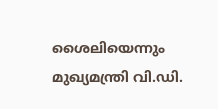ശൈലിയെന്നും മുഖ്യമന്ത്രി വി.ഡി.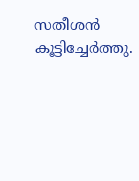സതീശൻ കൂട്ടിച്ചേർത്തു.